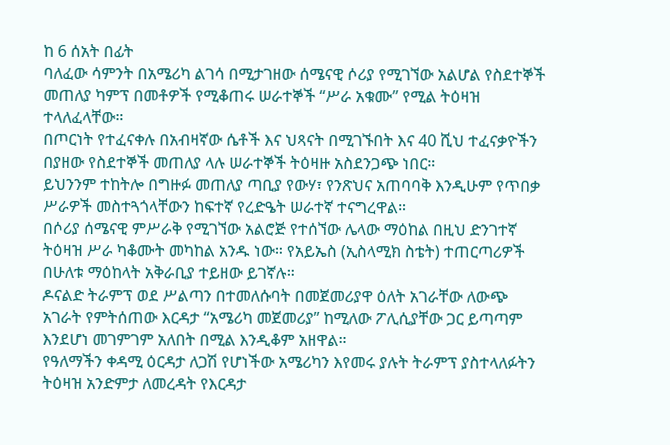ከ 6 ሰአት በፊት
ባለፈው ሳምንት በአሜሪካ ልገሳ በሚታገዘው ሰሜናዊ ሶሪያ የሚገኘው አልሆል የስደተኞች መጠለያ ካምፕ በመቶዎች የሚቆጠሩ ሠራተኞች “ሥራ አቁሙ” የሚል ትዕዛዝ ተላለፈላቸው።
በጦርነት የተፈናቀሉ በአብዛኛው ሴቶች እና ህጻናት በሚገኙበት እና 40 ሺህ ተፈናቃዮችን በያዘው የስደተኞች መጠለያ ላሉ ሠራተኞች ትዕዛዙ አስደንጋጭ ነበር።
ይህንንም ተከትሎ በግዙፉ መጠለያ ጣቢያ የውሃ፣ የንጽህና አጠባባቅ እንዲሁም የጥበቃ ሥራዎች መስተጓጎላቸውን ከፍተኛ የረድዔት ሠራተኛ ተናግረዋል።
በሶሪያ ሰሜናዊ ምሥራቅ የሚገኘው አልሮጅ የተሰኘው ሌላው ማዕከል በዚህ ድንገተኛ ትዕዛዝ ሥራ ካቆሙት መካከል አንዱ ነው። የአይኤስ (ኢስላሚክ ስቴት) ተጠርጣሪዎች በሁለቱ ማዕከላት አቅራቢያ ተይዘው ይገኛሉ።
ዶናልድ ትራምፕ ወደ ሥልጣን በተመለሱባት በመጀመሪያዋ ዕለት አገራቸው ለውጭ አገራት የምትሰጠው እርዳታ “አሜሪካ መጀመሪያ” ከሚለው ፖሊሲያቸው ጋር ይጣጣም እንደሆነ መገምገም አለበት በሚል እንዲቆም አዘዋል።
የዓለማችን ቀዳሚ ዕርዳታ ለጋሽ የሆነችው አሜሪካን እየመሩ ያሉት ትራምፕ ያስተላለፉትን ትዕዛዝ አንድምታ ለመረዳት የእርዳታ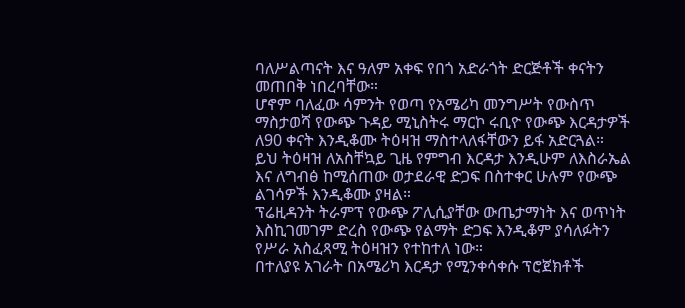ባለሥልጣናት እና ዓለም አቀፍ የበጎ አድራጎት ድርጅቶች ቀናትን መጠበቅ ነበረባቸው።
ሆኖም ባለፈው ሳምንት የወጣ የአሜሪካ መንግሥት የውስጥ ማስታወሻ የውጭ ጉዳይ ሚኒስትሩ ማርኮ ሩቢዮ የውጭ እርዳታዎች ለ90 ቀናት እንዲቆሙ ትዕዛዝ ማስተላለፋቸውን ይፋ አድርጓል።
ይህ ትዕዛዝ ለአስቸኳይ ጊዜ የምግብ እርዳታ እንዲሁም ለእስራኤል እና ለግብፅ ከሚሰጠው ወታደራዊ ድጋፍ በስተቀር ሁሉም የውጭ ልገሳዎች እንዲቆሙ ያዛል።
ፕሬዚዳንት ትራምፕ የውጭ ፖሊሲያቸው ውጤታማነት እና ወጥነት እስኪገመገም ድረስ የውጭ የልማት ድጋፍ እንዲቆም ያሳለፉትን የሥራ አስፈጻሚ ትዕዛዝን የተከተለ ነው።
በተለያዩ አገራት በአሜሪካ እርዳታ የሚንቀሳቀሱ ፕሮጀክቶች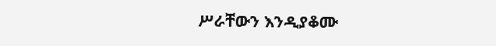ሥራቸውን እንዲያቆሙ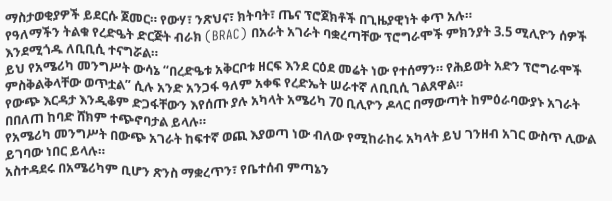ማስታወቂያዎች ይደርሱ ጀመር። የውሃ፣ ንጽህና፣ ክትባት፣ ጤና ፕሮጀክቶች በጊዜያዊነት ቀጥ አሉ።
የዓለማችን ትልቁ የረድዔት ድርጅት ብራክ (BRAC) በአራት አገራት ባቋረጣቸው ፕሮግራሞች ምክንያት 3.5 ሚሊዮን ሰዎች እንደሚጎዱ ለቢቢሲ ተናግሯል።
ይህ የአሜሪካ መንግሥት ውሳኔ “በረድዔቱ አቅርቦቱ ዘርፍ እንደ ርዕደ መሬት ነው የተሰማን። የሕይወት አድን ፕሮግራሞች ምስቅልቅላቸው ወጥቷል” ሲሉ አንድ አንጋፋ ዓለም አቀፍ የረድኤት ሠራተኛ ለቢቢሲ ገልጸዋል።
የውጭ እርዳታ እንዲቆም ድጋፋቸውን እየሰጡ ያሉ አካላት አሜሪካ 70 ቢሊዮን ዶላር በማውጣት ከምዕራባውያኑ አገራት በበለጠ ከባድ ሸክም ተጭኖባታል ይላሉ።
የአሜሪካ መንግሥት በውጭ አገራት ከፍተኛ ወጪ እያወጣ ነው ብለው የሚከራከሩ አካላት ይህ ገንዘብ አገር ውስጥ ሊውል ይገባው ነበር ይላሉ።
አስተዳደሩ በአሜሪካም ቢሆን ጽንስ ማቋረጥን፣ የቤተሰብ ምጣኔን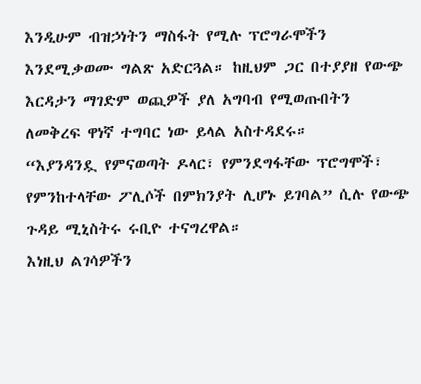እንዲሁም ብዝኃነትን ማስፋት የሚሉ ፕሮግራሞችን እንደሚቃወሙ ግልጽ አድርጓል። ከዚህም ጋር በተያያዘ የውጭ እርዳታን ማገድም ወጪዎች ያለ አግባብ የሚወጡበትን ለመቅረፍ ዋነኛ ተግባር ነው ይላል አስተዳደሩ።
“እያንዳንዷ የምናወጣት ዶላር፣ የምንደግፋቸው ፕሮግሞች፣ የምንከተላቸው ፖሊሶች በምክንያት ሊሆኑ ይገባል” ሲሉ የውጭ ጉዳይ ሚኒስትሩ ሩቢዮ ተናግረዋል።
እነዚህ ልገሳዎችን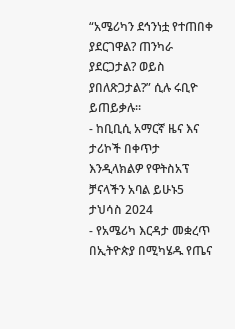“አሜሪካን ደኅንነቷ የተጠበቀ ያደርገዋል? ጠንካራ ያደርጋታል? ወይስ ያበለጽጋታል?” ሲሉ ሩቢዮ ይጠይቃሉ።
- ከቢቢሲ አማርኛ ዜና እና ታሪኮች በቀጥታ እንዲላክልዎ የዋትስአፕ ቻናላችን አባል ይሁኑ5 ታህሳስ 2024
- የአሜሪካ እርዳታ መቋረጥ በኢትዮጵያ በሚካሄዱ የጤና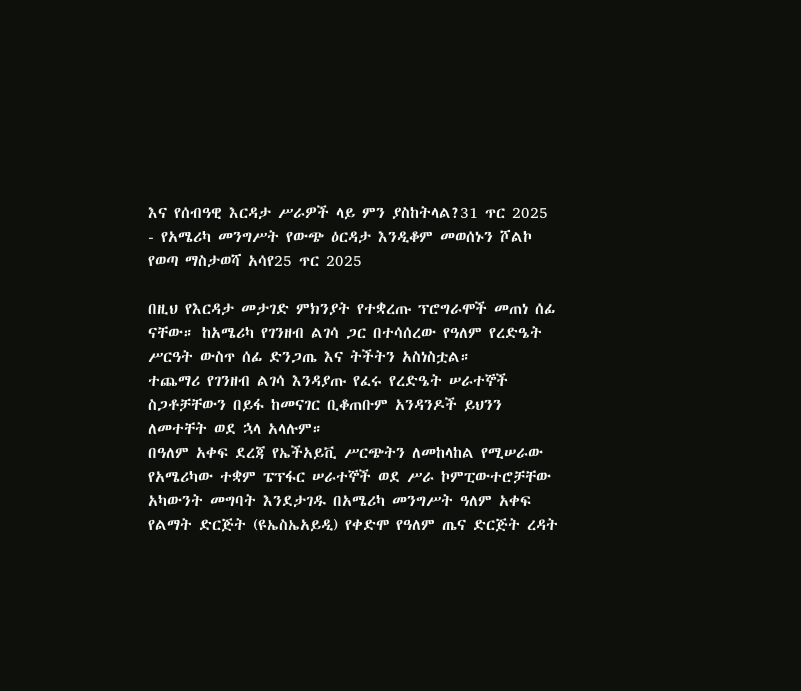እና የሰብዓዊ እርዳታ ሥራዎች ላይ ምን ያስከትላል?31 ጥር 2025
- የአሜሪካ መንግሥት የውጭ ዕርዳታ እንዲቆም መወሰኑን ሾልኮ የወጣ ማስታወሻ አሳየ25 ጥር 2025

በዚህ የእርዳታ መታገድ ምክንያት የተቋረጡ ፕሮግራሞች መጠነ ሰፊ ናቸው። ከአሜሪካ የገንዘብ ልገሳ ጋር በተሳሰረው የዓለም የረድዔት ሥርዓት ውስጥ ሰፊ ድንጋጤ እና ትችትን አስነስቷል።
ተጨማሪ የገንዘብ ልገሳ እንዳያጡ የፈሩ የረድዔት ሠራተኞች ስጋቶቻቸውን በይፋ ከመናገር ቢቆጠቡም አንዳንዶች ይህንን ለመተቸት ወደ ኋላ አላሉም።
በዓለም አቀፍ ደረጃ የኤችአይቪ ሥርጭትን ለመከላከል የሚሠራው የአሜሪካው ተቋም ፔፕፋር ሠራተኞች ወደ ሥራ ኮምፒውተሮቻቸው አካውንት መግባት እንደታገዱ በአሜሪካ መንግሥት ዓለም አቀፍ የልማት ድርጅት (ዩኤስኤአይዲ) የቀድሞ የዓለም ጤና ድርጅት ረዳት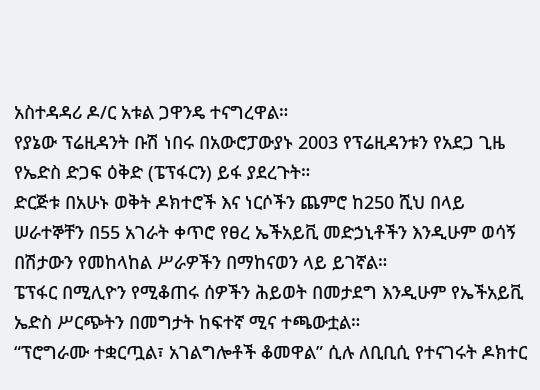አስተዳዳሪ ዶ/ር አቱል ጋዋንዴ ተናግረዋል።
የያኔው ፕሬዚዳንት ቡሽ ነበሩ በአውሮፓውያኑ 2003 የፕሬዚዳንቱን የአደጋ ጊዜ የኤድስ ድጋፍ ዕቅድ (ፔፕፋርን) ይፋ ያደረጉት።
ድርጅቱ በአሁኑ ወቅት ዶክተሮች እና ነርሶችን ጨምሮ ከ250 ሺህ በላይ ሠራተኞቸን በ55 አገራት ቀጥሮ የፀረ ኤችአይቪ መድኃኒቶችን እንዲሁም ወሳኝ በሽታውን የመከላከል ሥራዎችን በማከናወን ላይ ይገኛል።
ፔፕፋር በሚሊዮን የሚቆጠሩ ሰዎችን ሕይወት በመታደግ እንዲሁም የኤችአይቪ ኤድስ ሥርጭትን በመግታት ከፍተኛ ሚና ተጫውቷል።
“ፕሮግራሙ ተቋርጧል፣ አገልግሎቶች ቆመዋል” ሲሉ ለቢቢሲ የተናገሩት ዶክተር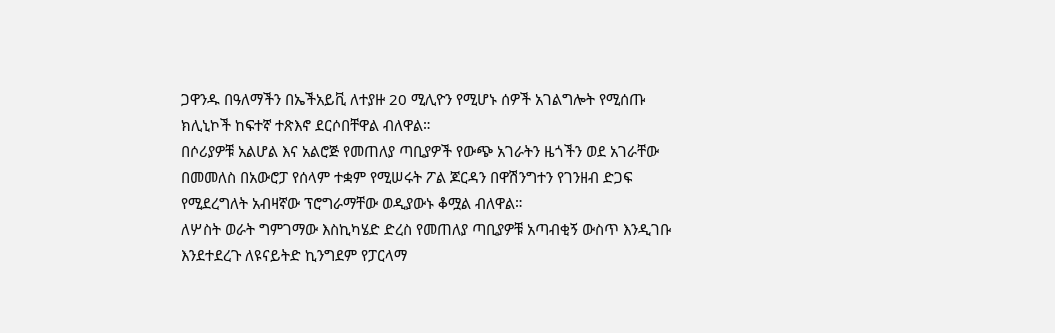ጋዋንዱ በዓለማችን በኤችአይቪ ለተያዙ 20 ሚሊዮን የሚሆኑ ሰዎች አገልግሎት የሚሰጡ ክሊኒኮች ከፍተኛ ተጽእኖ ደርሶበቸዋል ብለዋል።
በሶሪያዎቹ አልሆል እና አልሮጅ የመጠለያ ጣቢያዎች የውጭ አገራትን ዜጎችን ወደ አገራቸው በመመለስ በአውሮፓ የሰላም ተቋም የሚሠሩት ፖል ጆርዳን በዋሽንግተን የገንዘብ ድጋፍ የሚደረግለት አብዛኛው ፕሮግራማቸው ወዲያውኑ ቆሟል ብለዋል።
ለሦስት ወራት ግምገማው እስኪካሄድ ድረስ የመጠለያ ጣቢያዎቹ አጣብቂኝ ውስጥ እንዲገቡ እንደተደረጉ ለዩናይትድ ኪንግደም የፓርላማ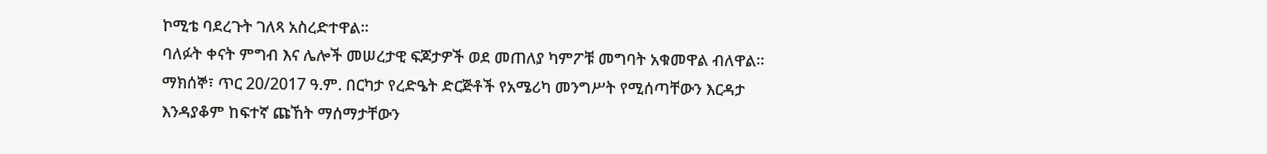ኮሚቴ ባደረጉት ገለጻ አስረድተዋል።
ባለፉት ቀናት ምግብ እና ሌሎች መሠረታዊ ፍጆታዎች ወደ መጠለያ ካምፖቹ መግባት አቁመዋል ብለዋል። ማክሰኞ፣ ጥር 20/2017 ዓ.ም. በርካታ የረድዔት ድርጅቶች የአሜሪካ መንግሥት የሚሰጣቸውን እርዳታ እንዳያቆም ከፍተኛ ጩኸት ማሰማታቸውን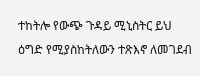ተከትሎ የውጭ ጉዳይ ሚኒስትር ይህ ዕግድ የሚያስከትለውን ተጽእኖ ለመገደብ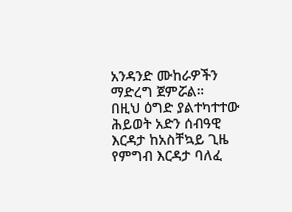አንዳንድ ሙከራዎችን ማድረግ ጀምሯል።
በዚህ ዕግድ ያልተካተተው ሕይወት አድን ሰብዓዊ እርዳታ ከአስቸኳይ ጊዜ የምግብ እርዳታ ባለፈ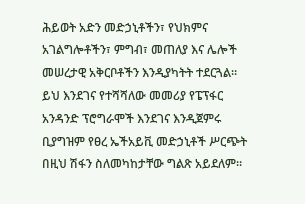ሕይወት አድን መድኃኒቶችን፣ የህክምና አገልግሎቶችን፣ ምግብ፣ መጠለያ እና ሌሎች መሠረታዊ አቅርቦቶችን እንዲያካትት ተደርጓል።
ይህ እንደገና የተሻሻለው መመሪያ የፔፕፋር አንዳንድ ፕሮግራሞች እንደገና እንዲጀምሩ ቢያግዝም የፀረ ኤችአይቪ መድኃኒቶች ሥርጭት በዚህ ሽፋን ስለመካከታቸው ግልጽ አይደለም።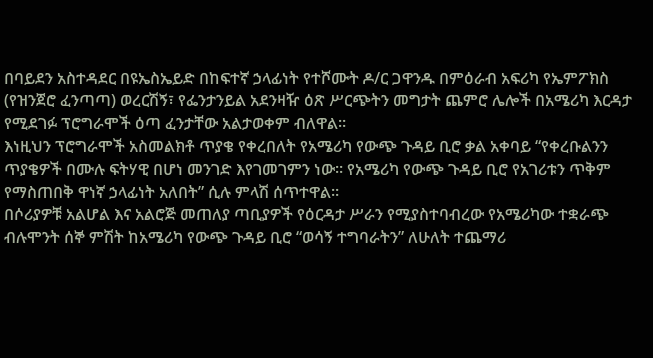በባይደን አስተዳደር በዩኤስኤይድ በከፍተኛ ኃላፊነት የተሾሙት ዶ/ር ጋዋንዱ በምዕራብ አፍሪካ የኤምፖክስ (የዝንጀሮ ፈንጣጣ) ወረርሽኝ፣ የፌንታንይል አደንዛዥ ዕጽ ሥርጭትን መግታት ጨምሮ ሌሎች በአሜሪካ እርዳታ የሚደገፉ ፕሮግራሞች ዕጣ ፈንታቸው አልታወቀም ብለዋል።
እነዚህን ፕሮግራሞች አስመልክቶ ጥያቄ የቀረበለት የአሜሪካ የውጭ ጉዳይ ቢሮ ቃል አቀባይ “የቀረቡልንን ጥያቄዎች በሙሉ ፍትሃዊ በሆነ መንገድ እየገመገምን ነው። የአሜሪካ የውጭ ጉዳይ ቢሮ የአገሪቱን ጥቅም የማስጠበቅ ዋነኛ ኃላፊነት አለበት” ሲሉ ምላሽ ሰጥተዋል።
በሶሪያዎቹ አልሆል እና አልሮጅ መጠለያ ጣቢያዎች የዕርዳታ ሥራን የሚያስተባብረው የአሜሪካው ተቋራጭ ብሉሞንት ሰኞ ምሽት ከአሜሪካ የውጭ ጉዳይ ቢሮ “ወሳኝ ተግባራትን” ለሁለት ተጨማሪ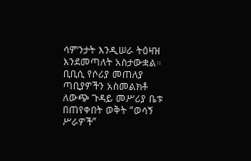ሳምንታት እንዲሠራ ትዕዛዝ እንደመጣለት አስታውቋል።
ቢቢሲ የሶሪያ መጠለያ ጣቢያዎችን አስመልክቶ ለውጭ ጉዳይ መሥሪያ ቤቱ በጠየቀበት ወቅት “ወሳኝ ሥራዎች”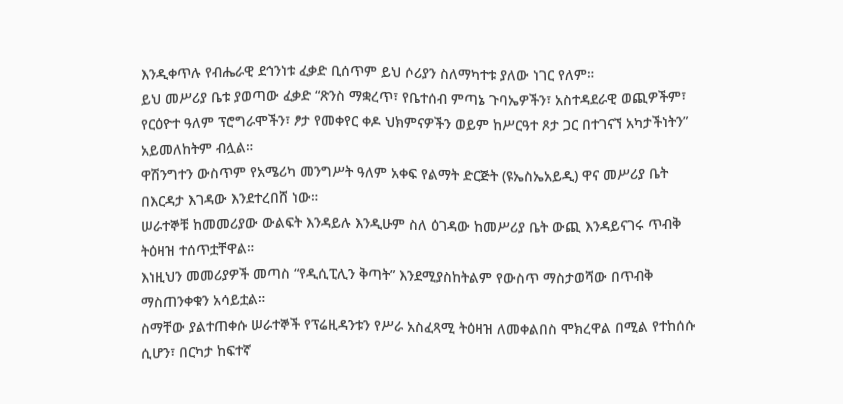እንዲቀጥሉ የብሔራዊ ደኅንነቱ ፈቃድ ቢሰጥም ይህ ሶሪያን ስለማካተቱ ያለው ነገር የለም።
ይህ መሥሪያ ቤቱ ያወጣው ፈቃድ “ጽንስ ማቋረጥ፣ የቤተሰብ ምጣኔ ጉባኤዎችን፣ አስተዳደራዊ ወጪዎችም፣ የርዕዮተ ዓለም ፕሮግራሞችን፣ ፆታ የመቀየር ቀዶ ህክምናዎችን ወይም ከሥርዓተ ጾታ ጋር በተገናኘ አካታችነትን” አይመለከትም ብሏል።
ዋሽንግተን ውስጥም የአሜሪካ መንግሥት ዓለም አቀፍ የልማት ድርጅት (ዩኤስኤአይዲ) ዋና መሥሪያ ቤት በእርዳታ እገዳው እንደተረበሸ ነው።
ሠራተኞቹ ከመመሪያው ውልፍት እንዳይሉ እንዲሁም ስለ ዕገዳው ከመሥሪያ ቤት ውጪ እንዳይናገሩ ጥብቅ ትዕዛዝ ተሰጥቷቸዋል።
እነዚህን መመሪያዎች መጣስ “የዲሲፒሊን ቅጣት” እንደሚያስከትልም የውስጥ ማስታወሻው በጥብቅ ማስጠንቀቁን አሳይቷል።
ስማቸው ያልተጠቀሱ ሠራተኞች የፕሬዚዳንቱን የሥራ አስፈጻሚ ትዕዛዝ ለመቀልበስ ሞክረዋል በሚል የተከሰሱ ሲሆን፣ በርካታ ከፍተኛ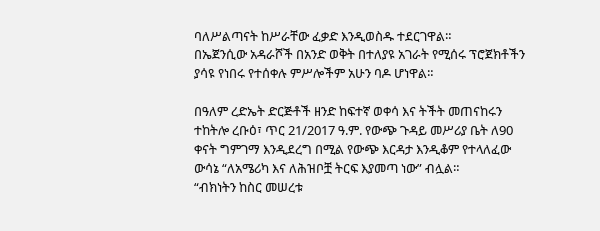ባለሥልጣናት ከሥራቸው ፈቃድ እንዲወስዱ ተደርገዋል።
በኤጀንሲው አዳራሾች በአንድ ወቅት በተለያዩ አገራት የሚሰሩ ፕሮጀክቶችን ያሳዩ የነበሩ የተሰቀሉ ምሥሎችም አሁን ባዶ ሆነዋል።

በዓለም ረድኤት ድርጅቶች ዘንድ ከፍተኛ ወቀሳ እና ትችት መጠናከሩን ተከትሎ ረቡዕ፣ ጥር 21/2017 ዓ.ም. የውጭ ጉዳይ መሥሪያ ቤት ለ90 ቀናት ግምገማ እንዲደረግ በሚል የውጭ እርዳታ እንዲቆም የተላለፈው ውሳኔ “ለአሜሪካ እና ለሕዝቦቿ ትርፍ እያመጣ ነው” ብሏል።
“ብክነትን ከስር መሠረቱ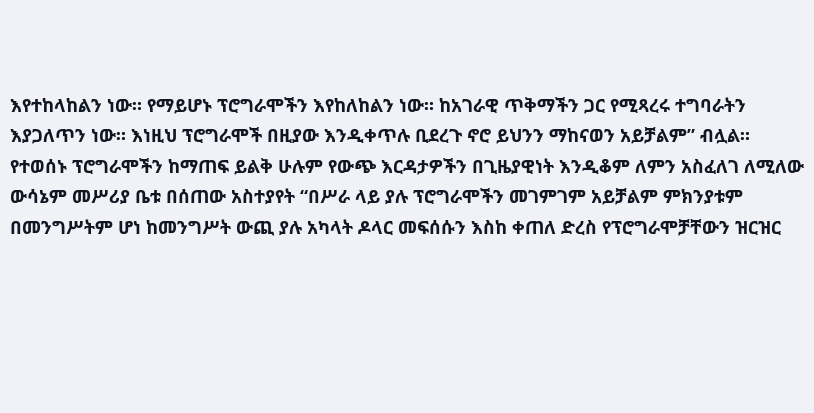እየተከላከልን ነው። የማይሆኑ ፕሮግራሞችን እየከለከልን ነው። ከአገራዊ ጥቅማችን ጋር የሚጻረሩ ተግባራትን እያጋለጥን ነው። እነዚህ ፕሮግራሞች በዚያው እንዲቀጥሉ ቢደረጉ ኖሮ ይህንን ማከናወን አይቻልም” ብሏል።
የተወሰኑ ፕሮግራሞችን ከማጠፍ ይልቅ ሁሉም የውጭ እርዳታዎችን በጊዜያዊነት እንዲቆም ለምን አስፈለገ ለሚለው ውሳኔም መሥሪያ ቤቱ በሰጠው አስተያየት “በሥራ ላይ ያሉ ፕሮግራሞችን መገምገም አይቻልም ምክንያቱም በመንግሥትም ሆነ ከመንግሥት ውጪ ያሉ አካላት ዶላር መፍሰሱን እስከ ቀጠለ ድረስ የፕሮግራሞቻቸውን ዝርዝር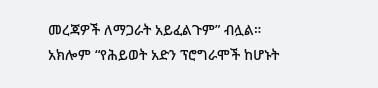መረጃዎች ለማጋራት አይፈልጉም” ብሏል።
አክሎም “የሕይወት አድን ፕሮግራሞች ከሆኑት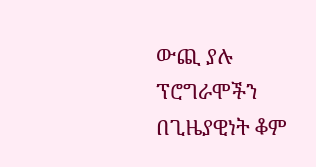ውጪ ያሉ ፕሮግራሞችን በጊዜያዊነት ቆም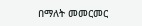በማለት መመርመር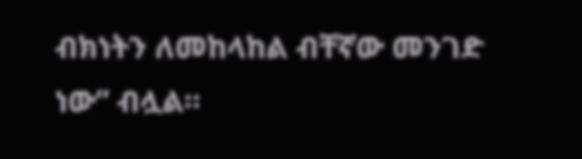ብክነትን ለመከላከል ብቸኛው መንገድ ነው” ብሏል።